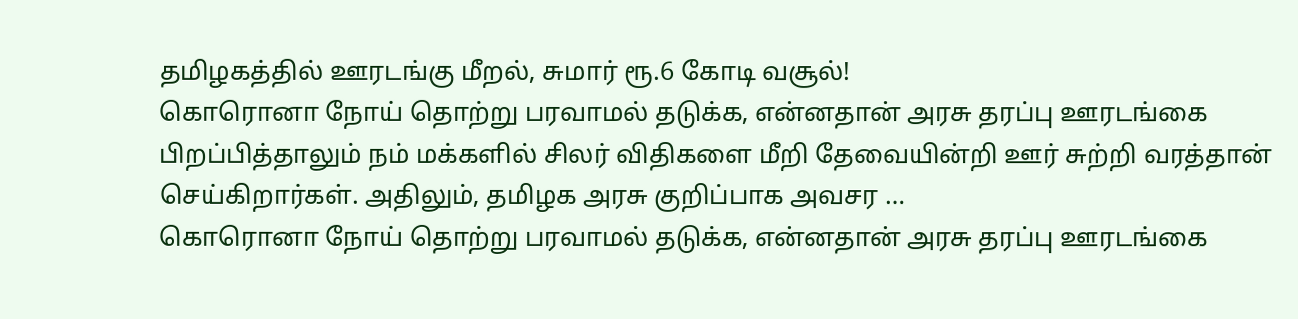தமிழகத்தில் ஊரடங்கு மீறல், சுமார் ரூ.6 கோடி வசூல்!
கொரொனா நோய் தொற்று பரவாமல் தடுக்க, என்னதான் அரசு தரப்பு ஊரடங்கை பிறப்பித்தாலும் நம் மக்களில் சிலர் விதிகளை மீறி தேவையின்றி ஊர் சுற்றி வரத்தான் செய்கிறார்கள். அதிலும், தமிழக அரசு குறிப்பாக அவசர …
கொரொனா நோய் தொற்று பரவாமல் தடுக்க, என்னதான் அரசு தரப்பு ஊரடங்கை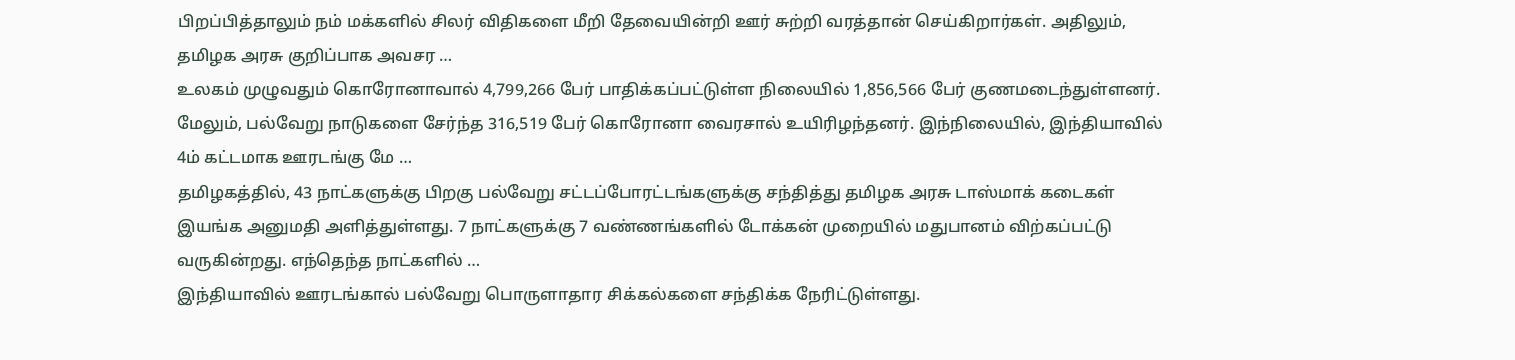பிறப்பித்தாலும் நம் மக்களில் சிலர் விதிகளை மீறி தேவையின்றி ஊர் சுற்றி வரத்தான் செய்கிறார்கள். அதிலும், தமிழக அரசு குறிப்பாக அவசர …
உலகம் முழுவதும் கொரோனாவால் 4,799,266 பேர் பாதிக்கப்பட்டுள்ள நிலையில் 1,856,566 பேர் குணமடைந்துள்ளனர். மேலும், பல்வேறு நாடுகளை சேர்ந்த 316,519 பேர் கொரோனா வைரசால் உயிரிழந்தனர். இந்நிலையில், இந்தியாவில் 4ம் கட்டமாக ஊரடங்கு மே …
தமிழகத்தில், 43 நாட்களுக்கு பிறகு பல்வேறு சட்டப்போரட்டங்களுக்கு சந்தித்து தமிழக அரசு டாஸ்மாக் கடைகள் இயங்க அனுமதி அளித்துள்ளது. 7 நாட்களுக்கு 7 வண்ணங்களில் டோக்கன் முறையில் மதுபானம் விற்கப்பட்டு வருகின்றது. எந்தெந்த நாட்களில் …
இந்தியாவில் ஊரடங்கால் பல்வேறு பொருளாதார சிக்கல்களை சந்திக்க நேரிட்டுள்ளது.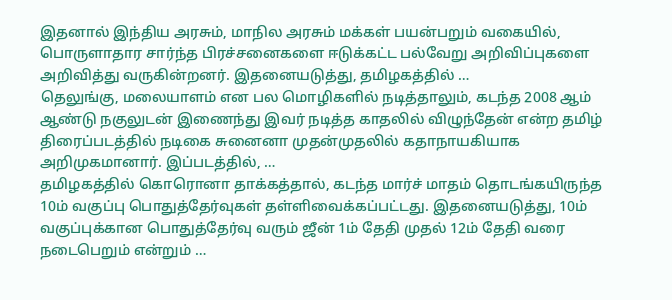இதனால் இந்திய அரசும், மாநில அரசும் மக்கள் பயன்பறும் வகையில், பொருளாதார சார்ந்த பிரச்சனைகளை ஈடுக்கட்ட பல்வேறு அறிவிப்புகளை அறிவித்து வருகின்றனர். இதனையடுத்து, தமிழகத்தில் …
தெலுங்கு, மலையாளம் என பல மொழிகளில் நடித்தாலும், கடந்த 2008 ஆம் ஆண்டு நகுலுடன் இணைந்து இவர் நடித்த காதலில் விழுந்தேன் என்ற தமிழ் திரைப்படத்தில் நடிகை சுனைனா முதன்முதலில் கதாநாயகியாக அறிமுகமானார். இப்படத்தில், …
தமிழகத்தில் கொரொனா தாக்கத்தால், கடந்த மார்ச் மாதம் தொடங்கயிருந்த 10ம் வகுப்பு பொதுத்தேர்வுகள் தள்ளிவைக்கப்பட்டது. இதனையடுத்து, 10ம் வகுப்புக்கான பொதுத்தேர்வு வரும் ஜீன் 1ம் தேதி முதல் 12ம் தேதி வரை நடைபெறும் என்றும் …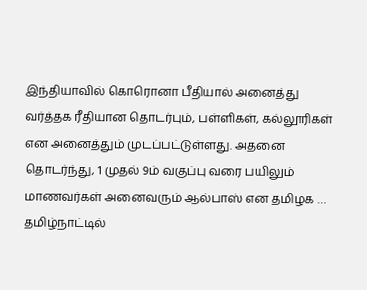இந்தியாவில் கொரொனா பீதியால் அனைத்து வர்த்தக ரீதியான தொடர்பும், பள்ளிகள், கல்லூரிகள் என அனைத்தும் முடப்பட்டுள்ளது. அதனை தொடர்ந்து, 1 முதல் 9ம் வகுப்பு வரை பயிலும் மாணவர்கள் அனைவரும் ஆல்பாஸ் என தமிழக …
தமிழ்நாட்டில்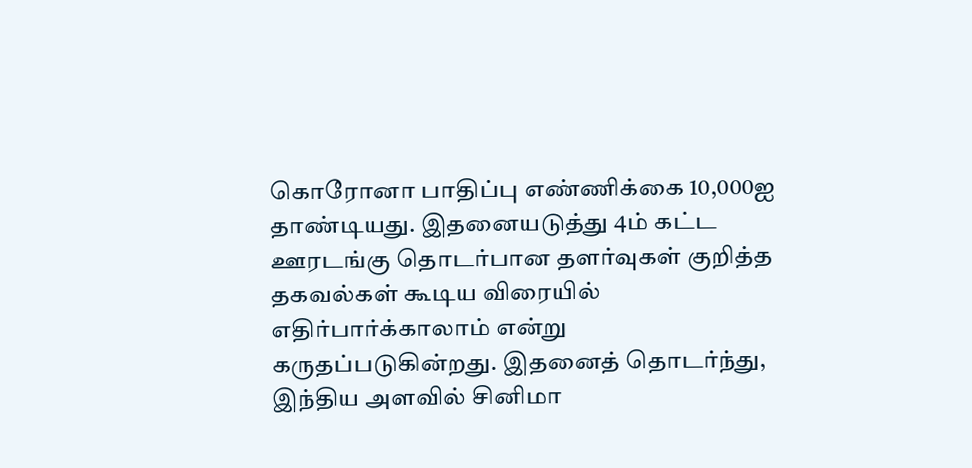கொரோனா பாதிப்பு எண்ணிக்கை 10,000ஐ தாண்டியது. இதனையடுத்து 4ம் கட்ட ஊரடங்கு தொடர்பான தளர்வுகள் குறித்த தகவல்கள் கூடிய விரையில் எதிர்பார்க்காலாம் என்று கருதப்படுகின்றது. இதனைத் தொடர்ந்து, இந்திய அளவில் சினிமா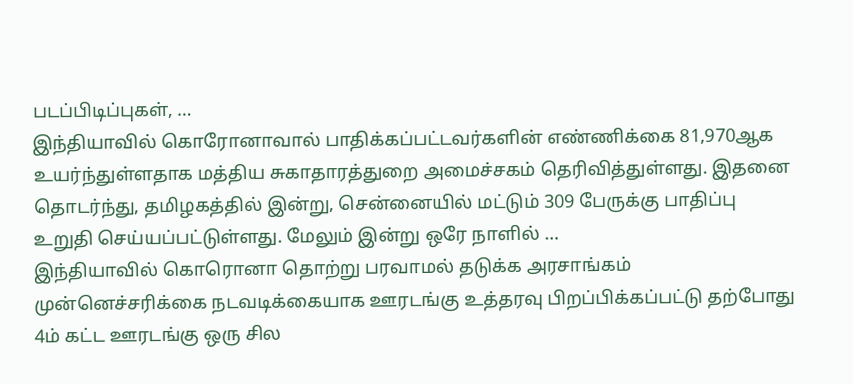படப்பிடிப்புகள், …
இந்தியாவில் கொரோனாவால் பாதிக்கப்பட்டவர்களின் எண்ணிக்கை 81,970ஆக உயர்ந்துள்ளதாக மத்திய சுகாதாரத்துறை அமைச்சகம் தெரிவித்துள்ளது. இதனை தொடர்ந்து, தமிழகத்தில் இன்று, சென்னையில் மட்டும் 309 பேருக்கு பாதிப்பு உறுதி செய்யப்பட்டுள்ளது. மேலும் இன்று ஒரே நாளில் …
இந்தியாவில் கொரொனா தொற்று பரவாமல் தடுக்க அரசாங்கம் முன்னெச்சரிக்கை நடவடிக்கையாக ஊரடங்கு உத்தரவு பிறப்பிக்கப்பட்டு தற்போது 4ம் கட்ட ஊரடங்கு ஒரு சில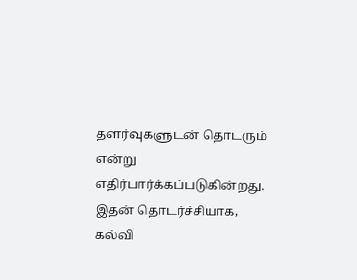தளர்வுகளுடன் தொடரும் என்று எதிர்பார்க்கப்படுகின்றது. இதன் தொடர்ச்சியாக, கல்வி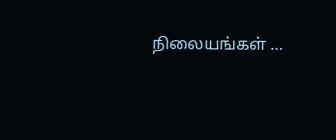நிலையங்கள் …